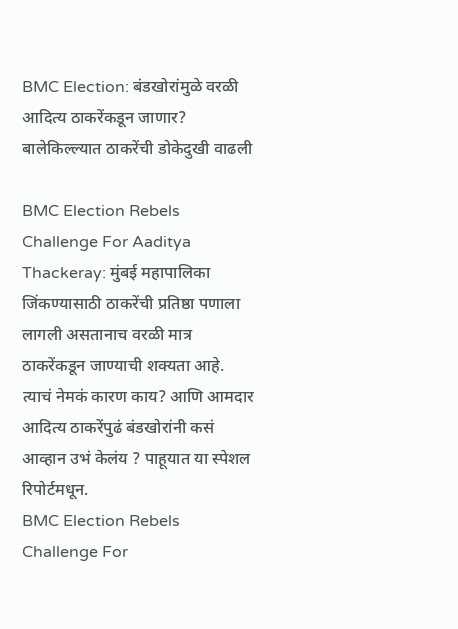BMC Election: बंडखोरांमुळे वरळी आदित्य ठाकरेंकडून जाणार? बालेकिल्ल्यात ठाकरेंची डोकेदुखी वाढली

BMC Election Rebels Challenge For Aaditya Thackeray: मुंबई महापालिका जिंकण्यासाठी ठाकरेंची प्रतिष्ठा पणाला लागली असतानाच वरळी मात्र ठाकरेंकडून जाण्याची शक्यता आहे. त्याचं नेमकं कारण काय? आणि आमदार आदित्य ठाकरेंपुढं बंडखोरांनी कसं आव्हान उभं केलंय ? पाहूयात या स्पेशल रिपोर्टमधून.
BMC Election Rebels Challenge For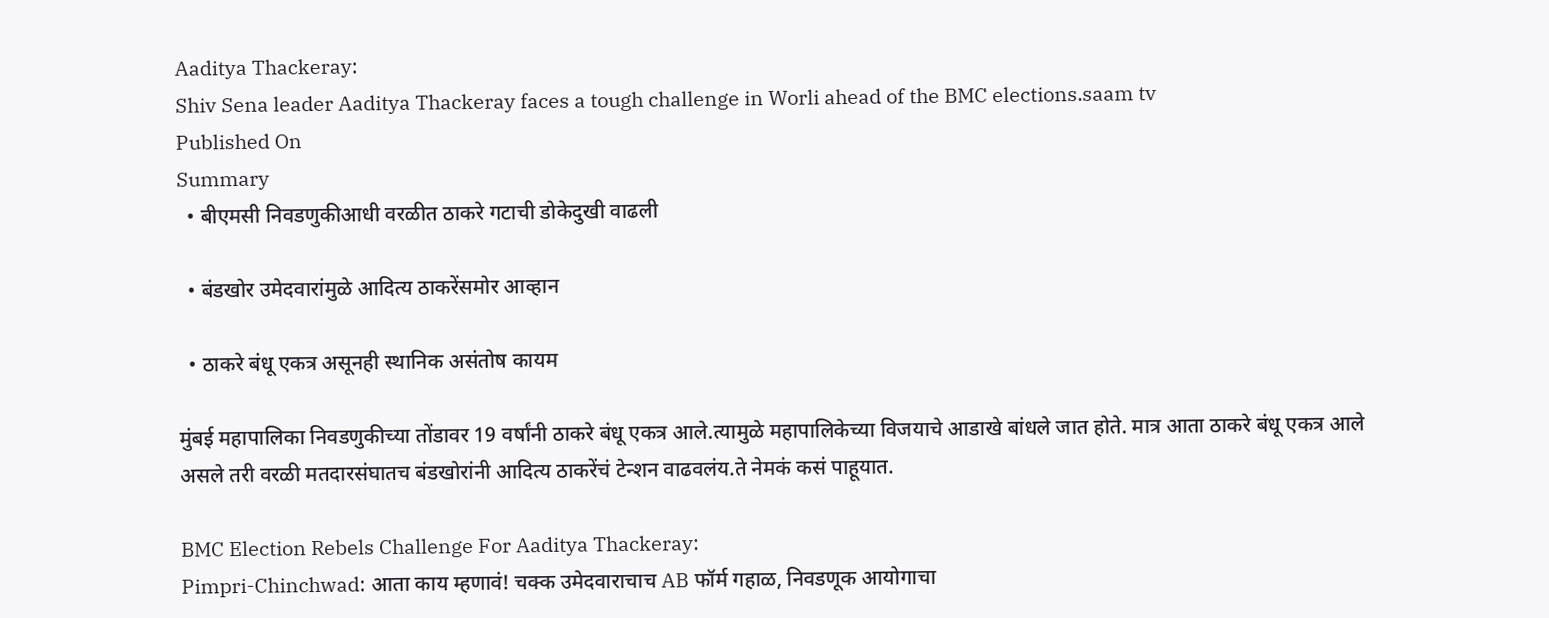Aaditya Thackeray:
Shiv Sena leader Aaditya Thackeray faces a tough challenge in Worli ahead of the BMC elections.saam tv
Published On
Summary
  • बीएमसी निवडणुकीआधी वरळीत ठाकरे गटाची डोकेदुखी वाढली

  • बंडखोर उमेदवारांमुळे आदित्य ठाकरेंसमोर आव्हान

  • ठाकरे बंधू एकत्र असूनही स्थानिक असंतोष कायम

मुंबई महापालिका निवडणुकीच्या तोंडावर 19 वर्षांनी ठाकरे बंधू एकत्र आले.त्यामुळे महापालिकेच्या विजयाचे आडाखे बांधले जात होते. मात्र आता ठाकरे बंधू एकत्र आले असले तरी वरळी मतदारसंघातच बंडखोरांनी आदित्य ठाकरेंचं टेन्शन वाढवलंय.ते नेमकं कसं पाहूयात.

BMC Election Rebels Challenge For Aaditya Thackeray:
Pimpri-Chinchwad: आता काय म्हणावं! चक्क उमेदवाराचाच AB फॉर्म गहाळ, निवडणूक आयोगाचा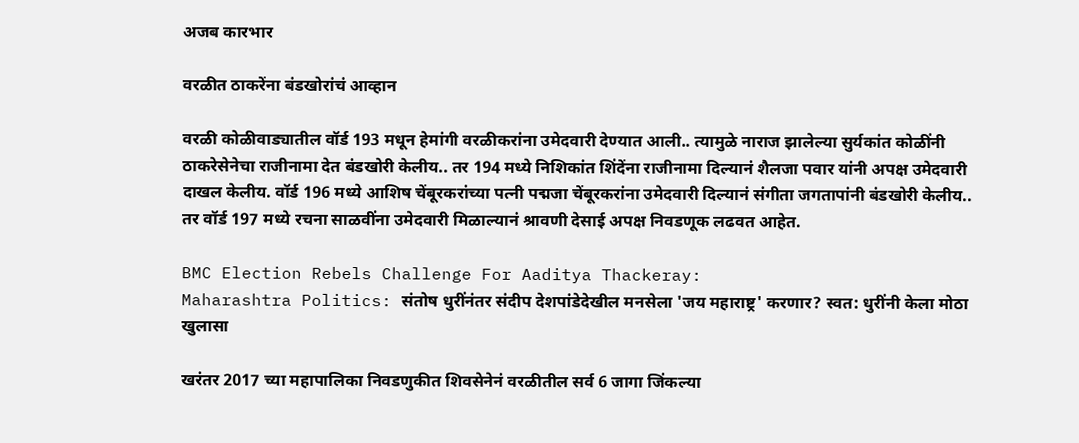अजब कारभार

वरळीत ठाकरेंना बंडखोरांचं आव्हान

वरळी कोळीवाड्यातील वॉर्ड 193 मधून हेमांगी वरळीकरांना उमेदवारी देण्यात आली.. त्यामुळे नाराज झालेल्या सुर्यकांत कोळींनी ठाकरेसेनेचा राजीनामा देत बंडखोरी केलीय.. तर 194 मध्ये निशिकांत शिंदेंना राजीनामा दिल्यानं शैलजा पवार यांनी अपक्ष उमेदवारी दाखल केलीय. वॉर्ड 196 मध्ये आशिष चेंबूरकरांच्या पत्नी पद्मजा चेंबूरकरांना उमेदवारी दिल्यानं संगीता जगतापांनी बंडखोरी केलीय.. तर वॉर्ड 197 मध्ये रचना साळवींना उमेदवारी मिळाल्यानं श्रावणी देसाई अपक्ष निवडणूक लढवत आहेत.

BMC Election Rebels Challenge For Aaditya Thackeray:
Maharashtra Politics: संतोष धुरींनंतर संदीप देशपांडेदेखील मनसेला 'जय महाराष्ट्र' करणार? स्वत: धुरींनी केला मोठा खुलासा

खरंतर 2017 च्या महापालिका निवडणुकीत शिवसेनेनं वरळीतील सर्व 6 जागा जिंकल्या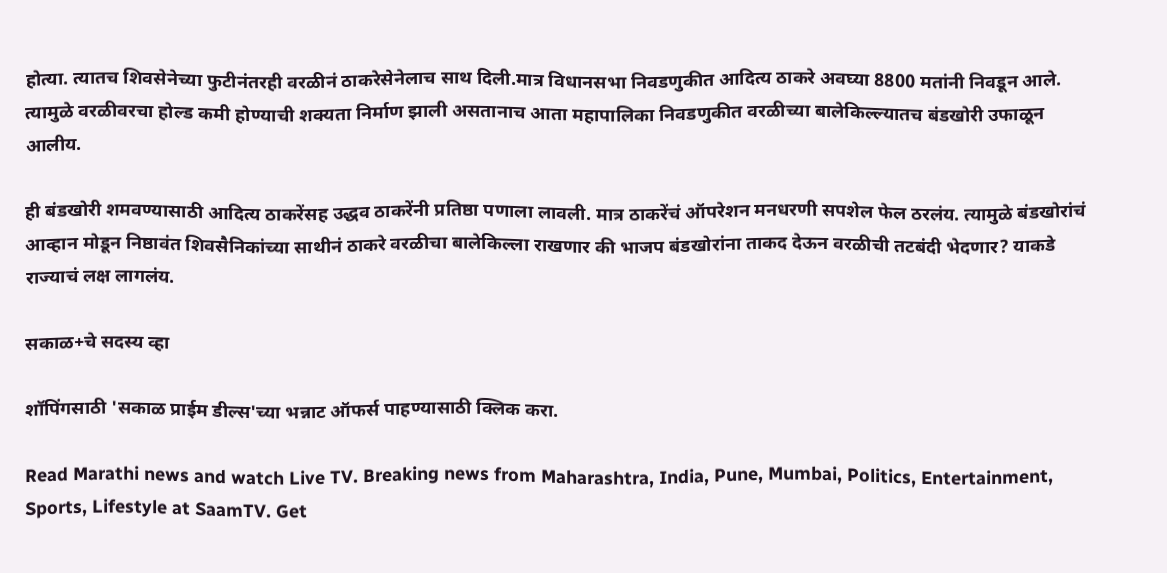होत्या. त्यातच शिवसेनेच्या फुटीनंतरही वरळीनं ठाकरेसेनेलाच साथ दिली.मात्र विधानसभा निवडणुकीत आदित्य ठाकरे अवघ्या 8800 मतांनी निवडून आले. त्यामुळे वरळीवरचा होल्ड कमी होण्याची शक्यता निर्माण झाली असतानाच आता महापालिका निवडणुकीत वरळीच्या बालेकिल्ल्यातच बंडखोरी उफाळून आलीय.

ही बंडखोरी शमवण्यासाठी आदित्य ठाकरेंसह उद्धव ठाकरेंनी प्रतिष्ठा पणाला लावली. मात्र ठाकरेंचं ऑपरेशन मनधरणी सपशेल फेल ठरलंय. त्यामुळे बंडखोरांचं आव्हान मोडून निष्ठावंत शिवसैनिकांच्या साथीनं ठाकरे वरळीचा बालेकिल्ला राखणार की भाजप बंडखोरांना ताकद देऊन वरळीची तटबंदी भेदणार? याकडे राज्याचं लक्ष लागलंय.

सकाळ+चे सदस्य व्हा

शॉपिंगसाठी 'सकाळ प्राईम डील्स'च्या भन्नाट ऑफर्स पाहण्यासाठी क्लिक करा.

Read Marathi news and watch Live TV. Breaking news from Maharashtra, India, Pune, Mumbai, Politics, Entertainment, Sports, Lifestyle at SaamTV. Get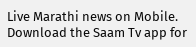Live Marathi news on Mobile. Download the Saam Tv app for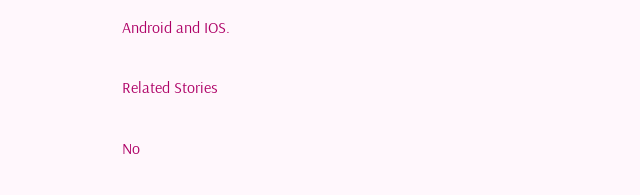Android and IOS.

Related Stories

No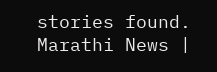stories found.
Marathi News |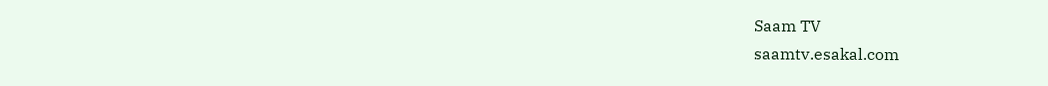Saam TV
saamtv.esakal.com